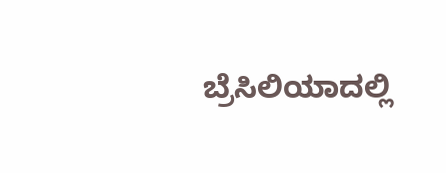ಬ್ರೆಸಿಲಿಯಾದಲ್ಲಿ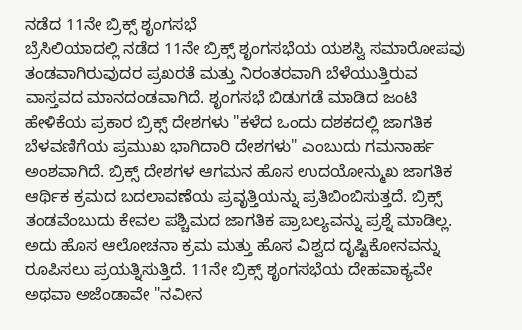ನಡೆದ 11ನೇ ಬ್ರಿಕ್ಸ್ ಶೃಂಗಸಭೆ
ಬ್ರೆಸಿಲಿಯಾದಲ್ಲಿ ನಡೆದ 11ನೇ ಬ್ರಿಕ್ಸ್ ಶೃಂಗಸಭೆಯ ಯಶಸ್ವಿ ಸಮಾರೋಪವು ತಂಡವಾಗಿರುವುದರ ಪ್ರಖರತೆ ಮತ್ತು ನಿರಂತರವಾಗಿ ಬೆಳೆಯುತ್ತಿರುವ ವಾಸ್ತವದ ಮಾನದಂಡವಾಗಿದೆ. ಶೃಂಗಸಭೆ ಬಿಡುಗಡೆ ಮಾಡಿದ ಜಂಟಿ ಹೇಳಿಕೆಯ ಪ್ರಕಾರ ಬ್ರಿಕ್ಸ್ ದೇಶಗಳು "ಕಳೆದ ಒಂದು ದಶಕದಲ್ಲಿ ಜಾಗತಿಕ ಬೆಳವಣಿಗೆಯ ಪ್ರಮುಖ ಭಾಗಿದಾರಿ ದೇಶಗಳು" ಎಂಬುದು ಗಮನಾರ್ಹ ಅಂಶವಾಗಿದೆ. ಬ್ರಿಕ್ಸ್ ದೇಶಗಳ ಆಗಮನ ಹೊಸ ಉದಯೋನ್ಮುಖ ಜಾಗತಿಕ ಆರ್ಥಿಕ ಕ್ರಮದ ಬದಲಾವಣೆಯ ಪ್ರವೃತ್ತಿಯನ್ನು ಪ್ರತಿಬಿಂಬಿಸುತ್ತದೆ. ಬ್ರಿಕ್ಸ್ ತಂಡವೆಂಬುದು ಕೇವಲ ಪಶ್ಚಿಮದ ಜಾಗತಿಕ ಪ್ರಾಬಲ್ಯವನ್ನು ಪ್ರಶ್ನೆ ಮಾಡಿಲ್ಲ. ಅದು ಹೊಸ ಆಲೋಚನಾ ಕ್ರಮ ಮತ್ತು ಹೊಸ ವಿಶ್ವದ ದೃಷ್ಟಿಕೋನವನ್ನು ರೂಪಿಸಲು ಪ್ರಯತ್ನಿಸುತ್ತಿದೆ. 11ನೇ ಬ್ರಿಕ್ಸ್ ಶೃಂಗಸಭೆಯ ದೇಹವಾಕ್ಯವೇ ಅಥವಾ ಅಜೆಂಡಾವೇ "ನವೀನ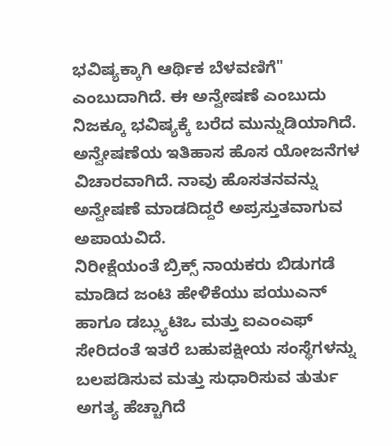ಭವಿಷ್ಯಕ್ಕಾಗಿ ಆರ್ಥಿಕ ಬೆಳವಣಿಗೆ" ಎಂಬುದಾಗಿದೆ. ಈ ಅನ್ವೇಷಣೆ ಎಂಬುದು ನಿಜಕ್ಕೂ ಭವಿಷ್ಯಕ್ಕೆ ಬರೆದ ಮುನ್ನುಡಿಯಾಗಿದೆ. ಅನ್ವೇಷಣೆಯ ಇತಿಹಾಸ ಹೊಸ ಯೋಜನೆಗಳ ವಿಚಾರವಾಗಿದೆ. ನಾವು ಹೊಸತನವನ್ನು ಅನ್ವೇಷಣೆ ಮಾಡದಿದ್ದರೆ ಅಪ್ರಸ್ತುತವಾಗುವ ಅಪಾಯವಿದೆ.
ನಿರೀಕ್ಷೆಯಂತೆ ಬ್ರಿಕ್ಸ್ ನಾಯಕರು ಬಿಡುಗಡೆ ಮಾಡಿದ ಜಂಟಿ ಹೇಳಿಕೆಯು ಪಯುಎನ್ ಹಾಗೂ ಡಬ್ಲ್ಯುಟಿಒ ಮತ್ತು ಐಎಂಎಫ್ ಸೇರಿದಂತೆ ಇತರೆ ಬಹುಪಕ್ಷೀಯ ಸಂಸ್ಥೆಗಳನ್ನು ಬಲಪಡಿಸುವ ಮತ್ತು ಸುಧಾರಿಸುವ ತುರ್ತು ಅಗತ್ಯ ಹೆಚ್ಚಾಗಿದೆ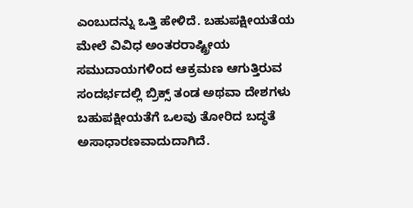ಎಂಬುದನ್ನು ಒತ್ತಿ ಹೇಳಿದೆ. ಬಹುಪಕ್ಷೀಯತೆಯ ಮೇಲೆ ವಿವಿಧ ಅಂತರರಾಷ್ಟ್ರೀಯ ಸಮುದಾಯಗಳಿಂದ ಆಕ್ರಮಣ ಆಗುತ್ತಿರುವ ಸಂದರ್ಭದಲ್ಲಿ ಬ್ರಿಕ್ಸ್ ತಂಡ ಅಥವಾ ದೇಶಗಳು ಬಹುಪಕ್ಷೀಯತೆಗೆ ಒಲವು ತೋರಿದ ಬದ್ಧತೆ ಅಸಾಧಾರಣವಾದುದಾಗಿದೆ.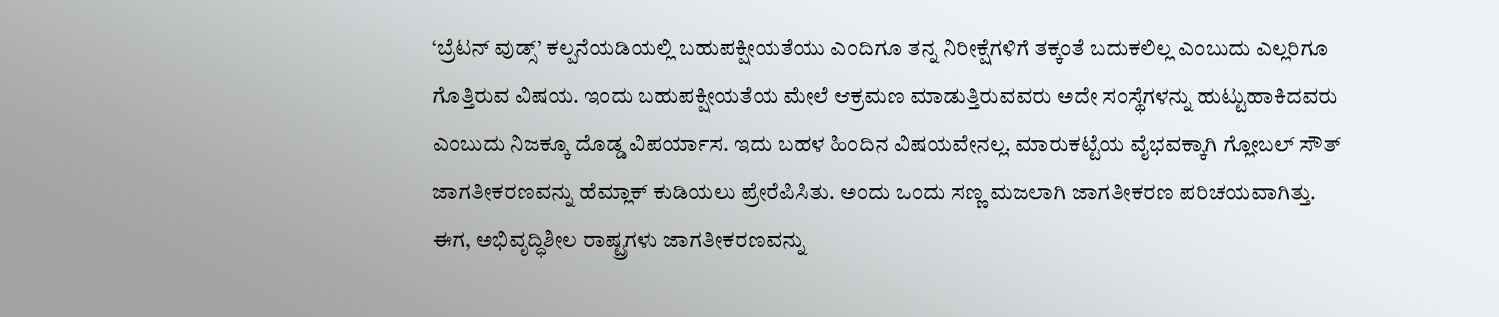‘ಬ್ರೆಟನ್ ವುಡ್ಸ್’ ಕಲ್ಪನೆಯಡಿಯಲ್ಲಿ ಬಹುಪಕ್ಷೀಯತೆಯು ಎಂದಿಗೂ ತನ್ನ ನಿರೀಕ್ಷೆಗಳಿಗೆ ತಕ್ಕಂತೆ ಬದುಕಲಿಲ್ಲ ಎಂಬುದು ಎಲ್ಲರಿಗೂ ಗೊತ್ತಿರುವ ವಿಷಯ. ಇಂದು ಬಹುಪಕ್ಷೀಯತೆಯ ಮೇಲೆ ಆಕ್ರಮಣ ಮಾಡುತ್ತಿರುವವರು ಅದೇ ಸಂಸ್ಥೆಗಳನ್ನು ಹುಟ್ಟುಹಾಕಿದವರು ಎಂಬುದು ನಿಜಕ್ಕೂ ದೊಡ್ಡ ವಿಪರ್ಯಾಸ. ಇದು ಬಹಳ ಹಿಂದಿನ ವಿಷಯವೇನಲ್ಲ. ಮಾರುಕಟ್ಟೆಯ ವೈಭವಕ್ಕಾಗಿ ಗ್ಲೋಬಲ್ ಸೌತ್ ಜಾಗತೀಕರಣವನ್ನು ಹೆಮ್ಲಾಕ್ ಕುಡಿಯಲು ಪ್ರೇರೆಪಿಸಿತು. ಅಂದು ಒಂದು ಸಣ್ಣ ಮಜಲಾಗಿ ಜಾಗತೀಕರಣ ಪರಿಚಯವಾಗಿತ್ತು. ಈಗ, ಅಭಿವೃದ್ಧಿಶೀಲ ರಾಷ್ಟ್ರಗಳು ಜಾಗತೀಕರಣವನ್ನು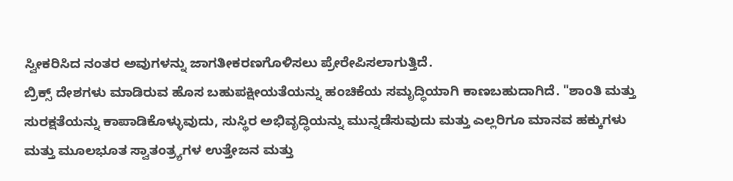ಸ್ವೀಕರಿಸಿದ ನಂತರ ಅವುಗಳನ್ನು ಜಾಗತೀಕರಣಗೊಳಿಸಲು ಪ್ರೇರೇಪಿಸಲಾಗುತ್ತಿದೆ.
ಬ್ರಿಕ್ಸ್ ದೇಶಗಳು ಮಾಡಿರುವ ಹೊಸ ಬಹುಪಕ್ಷೀಯತೆಯನ್ನು ಹಂಚಿಕೆಯ ಸಮೃದ್ಧಿಯಾಗಿ ಕಾಣಬಹುದಾಗಿದೆ. "ಶಾಂತಿ ಮತ್ತು ಸುರಕ್ಷತೆಯನ್ನು ಕಾಪಾಡಿಕೊಳ್ಳುವುದು, ಸುಸ್ಥಿರ ಅಭಿವೃದ್ಧಿಯನ್ನು ಮುನ್ನಡೆಸುವುದು ಮತ್ತು ಎಲ್ಲರಿಗೂ ಮಾನವ ಹಕ್ಕುಗಳು ಮತ್ತು ಮೂಲಭೂತ ಸ್ವಾತಂತ್ರ್ಯಗಳ ಉತ್ತೇಜನ ಮತ್ತು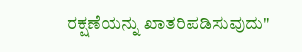ರಕ್ಷಣೆಯನ್ನು ಖಾತರಿಪಡಿಸುವುದು"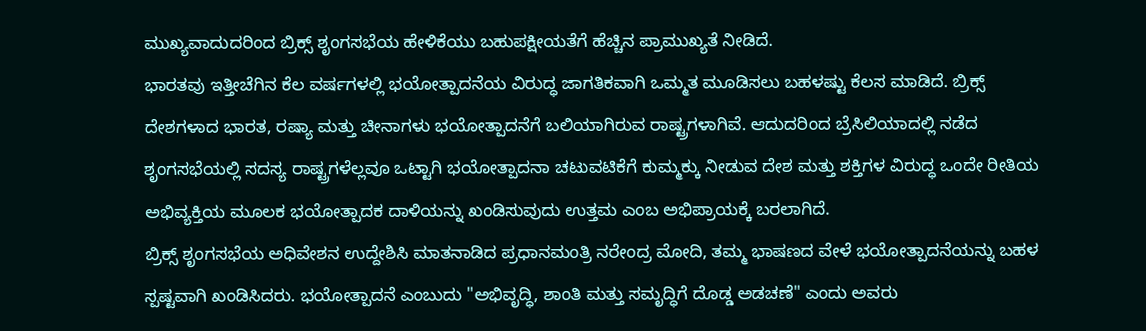ಮುಖ್ಯವಾದುದರಿಂದ ಬ್ರಿಕ್ಸ್ ಶೃಂಗಸಭೆಯ ಹೇಳಿಕೆಯು ಬಹುಪಕ್ಷೀಯತೆಗೆ ಹೆಚ್ಚಿನ ಪ್ರಾಮುಖ್ಯತೆ ನೀಡಿದೆ.
ಭಾರತವು ಇತ್ತೀಚೆಗಿನ ಕೆಲ ವರ್ಷಗಳಲ್ಲಿ ಭಯೋತ್ಪಾದನೆಯ ವಿರುದ್ಧ ಜಾಗತಿಕವಾಗಿ ಒಮ್ಮತ ಮೂಡಿಸಲು ಬಹಳಷ್ಟು ಕೆಲಸ ಮಾಡಿದೆ. ಬ್ರಿಕ್ಸ್ ದೇಶಗಳಾದ ಭಾರತ, ರಷ್ಯಾ ಮತ್ತು ಚೀನಾಗಳು ಭಯೋತ್ಪಾದನೆಗೆ ಬಲಿಯಾಗಿರುವ ರಾಷ್ಟ್ರಗಳಾಗಿವೆ. ಆದುದರಿಂದ ಬ್ರೆಸಿಲಿಯಾದಲ್ಲಿ ನಡೆದ ಶೃಂಗಸಭೆಯಲ್ಲಿ ಸದಸ್ಯ ರಾಷ್ಟ್ರಗಳೆಲ್ಲವೂ ಒಟ್ಟಾಗಿ ಭಯೋತ್ಪಾದನಾ ಚಟುವಟಿಕೆಗೆ ಕುಮ್ಮಕ್ಕು ನೀಡುವ ದೇಶ ಮತ್ತು ಶಕ್ತಿಗಳ ವಿರುದ್ಧ ಒಂದೇ ರೀತಿಯ ಅಭಿವ್ಯಕ್ತಿಯ ಮೂಲಕ ಭಯೋತ್ಪಾದಕ ದಾಳಿಯನ್ನು ಖಂಡಿಸುವುದು ಉತ್ತಮ ಎಂಬ ಅಭಿಪ್ರಾಯಕ್ಕೆ ಬರಲಾಗಿದೆ.
ಬ್ರಿಕ್ಸ್ ಶೃಂಗಸಭೆಯ ಅಧಿವೇಶನ ಉದ್ದೇಶಿಸಿ ಮಾತನಾಡಿದ ಪ್ರಧಾನಮಂತ್ರಿ ನರೇಂದ್ರ ಮೋದಿ, ತಮ್ಮ ಭಾಷಣದ ವೇಳೆ ಭಯೋತ್ಪಾದನೆಯನ್ನು ಬಹಳ ಸ್ಪಷ್ಟವಾಗಿ ಖಂಡಿಸಿದರು. ಭಯೋತ್ಪಾದನೆ ಎಂಬುದು "ಅಭಿವೃದ್ಧಿ, ಶಾಂತಿ ಮತ್ತು ಸಮೃದ್ಧಿಗೆ ದೊಡ್ಡ ಅಡಚಣೆ" ಎಂದು ಅವರು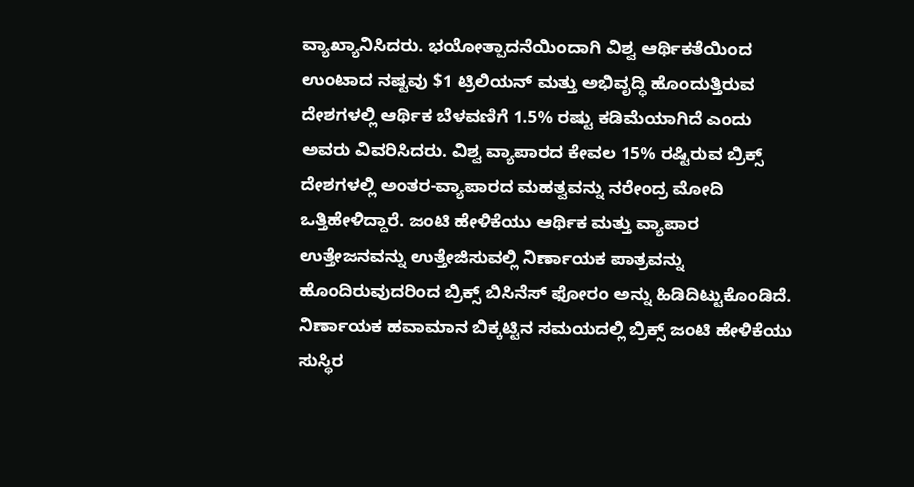ವ್ಯಾಖ್ಯಾನಿಸಿದರು. ಭಯೋತ್ಪಾದನೆಯಿಂದಾಗಿ ವಿಶ್ವ ಆರ್ಥಿಕತೆಯಿಂದ ಉಂಟಾದ ನಷ್ಟವು $1 ಟ್ರಿಲಿಯನ್ ಮತ್ತು ಅಭಿವೃದ್ಧಿ ಹೊಂದುತ್ತಿರುವ ದೇಶಗಳಲ್ಲಿ ಆರ್ಥಿಕ ಬೆಳವಣಿಗೆ 1.5% ರಷ್ಟು ಕಡಿಮೆಯಾಗಿದೆ ಎಂದು ಅವರು ವಿವರಿಸಿದರು. ವಿಶ್ವ ವ್ಯಾಪಾರದ ಕೇವಲ 15% ರಷ್ಟಿರುವ ಬ್ರಿಕ್ಸ್ ದೇಶಗಳಲ್ಲಿ ಅಂತರ-ವ್ಯಾಪಾರದ ಮಹತ್ವವನ್ನು ನರೇಂದ್ರ ಮೋದಿ ಒತ್ತಿಹೇಳಿದ್ದಾರೆ. ಜಂಟಿ ಹೇಳಿಕೆಯು ಆರ್ಥಿಕ ಮತ್ತು ವ್ಯಾಪಾರ ಉತ್ತೇಜನವನ್ನು ಉತ್ತೇಜಿಸುವಲ್ಲಿ ನಿರ್ಣಾಯಕ ಪಾತ್ರವನ್ನು ಹೊಂದಿರುವುದರಿಂದ ಬ್ರಿಕ್ಸ್ ಬಿಸಿನೆಸ್ ಫೋರಂ ಅನ್ನು ಹಿಡಿದಿಟ್ಟುಕೊಂಡಿದೆ. ನಿರ್ಣಾಯಕ ಹವಾಮಾನ ಬಿಕ್ಕಟ್ಟಿನ ಸಮಯದಲ್ಲಿ ಬ್ರಿಕ್ಸ್ ಜಂಟಿ ಹೇಳಿಕೆಯು ಸುಸ್ಥಿರ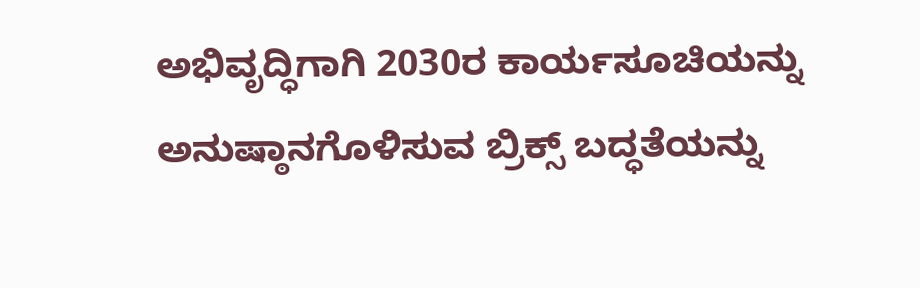ಅಭಿವೃದ್ಧಿಗಾಗಿ 2030ರ ಕಾರ್ಯಸೂಚಿಯನ್ನು ಅನುಷ್ಠಾನಗೊಳಿಸುವ ಬ್ರಿಕ್ಸ್ ಬದ್ಧತೆಯನ್ನು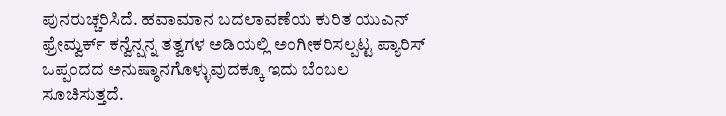ಪುನರುಚ್ಚರಿಸಿದೆ. ಹವಾಮಾನ ಬದಲಾವಣೆಯ ಕುರಿತ ಯುಎನ್ ಫ್ರೇಮ್ವರ್ಕ್ ಕನ್ವೆನ್ಷನ್ನ ತತ್ವಗಳ ಅಡಿಯಲ್ಲಿ ಅಂಗೀಕರಿಸಲ್ಪಟ್ಟ ಪ್ಯಾರಿಸ್ ಒಪ್ಪಂದದ ಅನುಷ್ಠಾನಗೊಳ್ಳುವುದಕ್ಕೂ ಇದು ಬೆಂಬಲ ಸೂಚಿಸುತ್ತದೆ.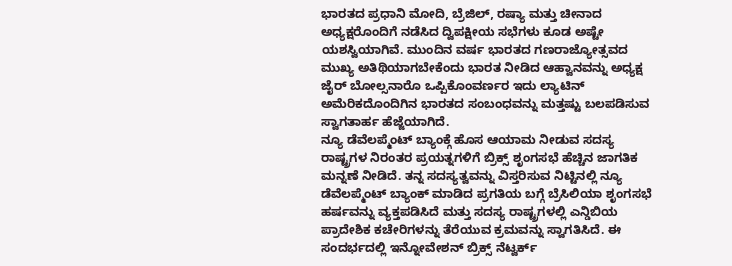ಭಾರತದ ಪ್ರಧಾನಿ ಮೋದಿ, ಬ್ರೆಜಿಲ್, ರಷ್ಯಾ ಮತ್ತು ಚೀನಾದ ಅಧ್ಯಕ್ಷರೊಂದಿಗೆ ನಡೆಸಿದ ದ್ವಿಪಕ್ಷೀಯ ಸಭೆಗಳು ಕೂಡ ಅಷ್ಟೇ ಯಶಸ್ವಿಯಾಗಿವೆ. ಮುಂದಿನ ವರ್ಷ ಭಾರತದ ಗಣರಾಜ್ಯೋತ್ಸವದ ಮುಖ್ಯ ಅತಿಥಿಯಾಗಬೇಕೆಂದು ಭಾರತ ನೀಡಿದ ಆಹ್ವಾನವನ್ನು ಅಧ್ಯಕ್ಷ ಜೈರ್ ಬೋಲ್ಸನಾರೊ ಒಪ್ಪಿಕೊಂವರ್ಣರ ಇದು ಲ್ಯಾಟಿನ್ ಅಮೆರಿಕದೊಂದಿಗಿನ ಭಾರತದ ಸಂಬಂಧವನ್ನು ಮತ್ತಷ್ಟು ಬಲಪಡಿಸುವ ಸ್ವಾಗತಾರ್ಹ ಹೆಜ್ಜೆಯಾಗಿದೆ.
ನ್ಯೂ ಡೆವೆಲಪ್ಮೆಂಟ್ ಬ್ಯಾಂಕ್ಗೆ ಹೊಸ ಆಯಾಮ ನೀಡುವ ಸದಸ್ಯ ರಾಷ್ಟ್ರಗಳ ನಿರಂತರ ಪ್ರಯತ್ನಗಳಿಗೆ ಬ್ರಿಕ್ಸ್ ಶೃಂಗಸಭೆ ಹೆಚ್ಚಿನ ಜಾಗತಿಕ ಮನ್ನಣೆ ನೀಡಿದೆ. ತನ್ನ ಸದಸ್ಯತ್ವವನ್ನು ವಿಸ್ತರಿಸುವ ನಿಟ್ಟಿನಲ್ಲಿ ನ್ಯೂ ಡೆವೆಲಪ್ಮೆಂಟ್ ಬ್ಯಾಂಕ್ ಮಾಡಿದ ಪ್ರಗತಿಯ ಬಗ್ಗೆ ಬ್ರೆಸಿಲಿಯಾ ಶೃಂಗಸಭೆ ಹರ್ಷವನ್ನು ವ್ಯಕ್ತಪಡಿಸಿದೆ ಮತ್ತು ಸದಸ್ಯ ರಾಷ್ಟ್ರಗಳಲ್ಲಿ ಎನ್ಡಿಬಿಯ ಪ್ರಾದೇಶಿಕ ಕಚೇರಿಗಳನ್ನು ತೆರೆಯುವ ಕ್ರಮವನ್ನು ಸ್ವಾಗತಿಸಿದೆ. ಈ ಸಂದರ್ಭದಲ್ಲಿ ಇನ್ನೋವೇಶನ್ ಬ್ರಿಕ್ಸ್ ನೆಟ್ವರ್ಕ್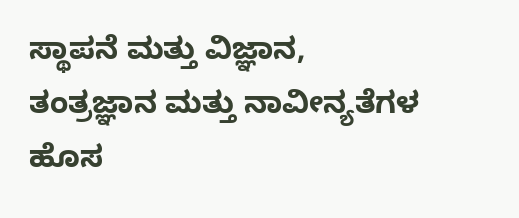ಸ್ಥಾಪನೆ ಮತ್ತು ವಿಜ್ಞಾನ, ತಂತ್ರಜ್ಞಾನ ಮತ್ತು ನಾವೀನ್ಯತೆಗಳ ಹೊಸ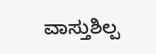ವಾಸ್ತುಶಿಲ್ಪ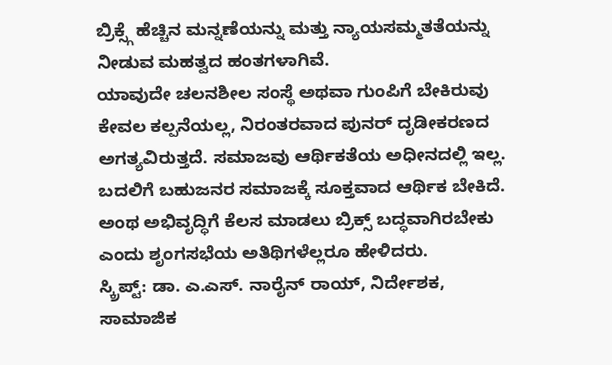ಬ್ರಿಕ್ಸ್ಗೆ ಹೆಚ್ಚಿನ ಮನ್ನಣೆಯನ್ನು ಮತ್ತು ನ್ಯಾಯಸಮ್ಮತತೆಯನ್ನು ನೀಡುವ ಮಹತ್ವದ ಹಂತಗಳಾಗಿವೆ.
ಯಾವುದೇ ಚಲನಶೀಲ ಸಂಸ್ಥೆ ಅಥವಾ ಗುಂಪಿಗೆ ಬೇಕಿರುವು ಕೇವಲ ಕಲ್ಪನೆಯಲ್ಲ, ನಿರಂತರವಾದ ಪುನರ್ ದೃಡೀಕರಣದ ಅಗತ್ಯವಿರುತ್ತದೆ. ಸಮಾಜವು ಆರ್ಥಿಕತೆಯ ಅಧೀನದಲ್ಲಿ ಇಲ್ಲ. ಬದಲಿಗೆ ಬಹುಜನರ ಸಮಾಜಕ್ಕೆ ಸೂಕ್ತವಾದ ಆರ್ಥಿಕ ಬೇಕಿದೆ. ಅಂಥ ಅಭಿವೃದ್ಧಿಗೆ ಕೆಲಸ ಮಾಡಲು ಬ್ರಿಕ್ಸ್ ಬದ್ಧವಾಗಿರಬೇಕು ಎಂದು ಶೃಂಗಸಭೆಯ ಅತಿಥಿಗಳೆಲ್ಲರೂ ಹೇಳಿದರು.
ಸ್ಕ್ರಿಪ್ಟ್: ಡಾ. ಎ.ಎಸ್. ನಾರೈನ್ ರಾಯ್, ನಿರ್ದೇಶಕ, ಸಾಮಾಜಿಕ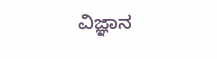ವಿಜ್ಞಾನ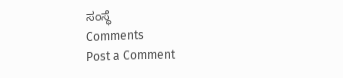ಸಂಸ್ಥೆ
Comments
Post a Comment